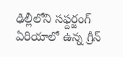ఢిల్లీలోని సఫ్దర్జంగ్ ఏరియాలో ఉన్న గ్రీన్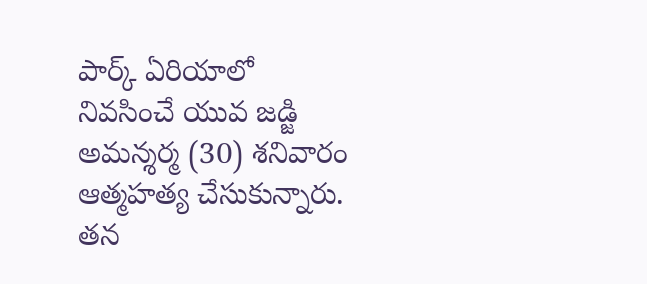పార్క్ ఏరియాలో నివసించే యువ జడ్జి అమన్శర్మ (30) శనివారం ఆత్మహత్య చేసుకున్నారు.
తన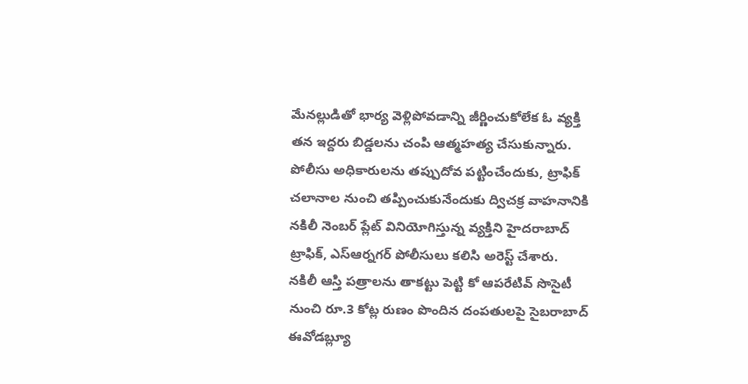మేనల్లుడితో భార్య వెళ్లిపోవడాన్ని జీర్ణించుకోలేక ఓ వ్యక్తి తన ఇద్దరు బిడ్డలను చంపి ఆత్మహత్య చేసుకున్నారు.
పోలీసు అధికారులను తప్పుదోవ పట్టించేందుకు, ట్రాఫిక్ చలానాల నుంచి తప్పించుకునేందుకు ద్విచక్ర వాహనానికి నకిలీ నెంబర్ ప్లేట్ వినియోగిస్తున్న వ్యక్తిని హైదరాబాద్ ట్రాఫిక్, ఎస్ఆర్నగర్ పోలీసులు కలిసి అరెస్ట్ చేశారు.
నకిలీ ఆస్తి పత్రాలను తాకట్టు పెట్టి కో ఆపరేటివ్ సొసైటీ నుంచి రూ.3 కోట్ల రుణం పొందిన దంపతులపై సైబరాబాద్ ఈవోడబ్ల్యూ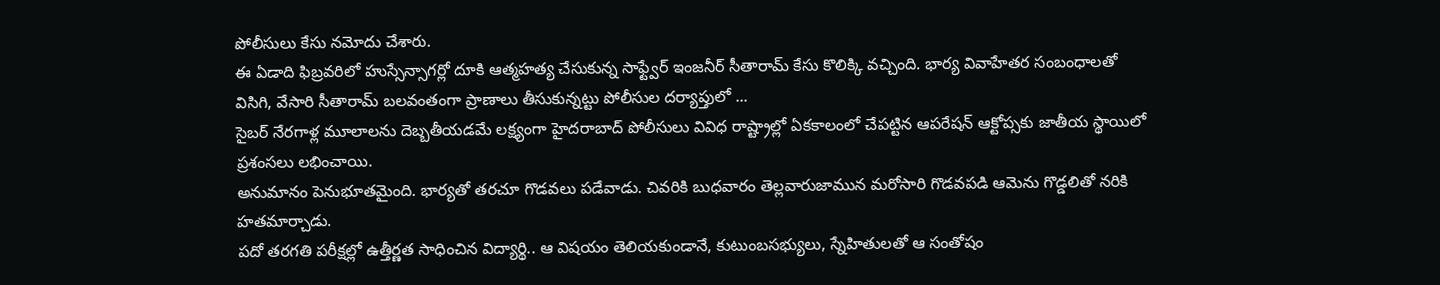పోలీసులు కేసు నమోదు చేశారు.
ఈ ఏడాది ఫిబ్రవరిలో హుస్సేన్సాగర్లో దూకి ఆత్మహత్య చేసుకున్న సాఫ్ట్వేర్ ఇంజనీర్ సీతారామ్ కేసు కొలిక్కి వచ్చింది. భార్య వివాహేతర సంబంధాలతో విసిగి, వేసారి సీతారామ్ బలవంతంగా ప్రాణాలు తీసుకున్నట్టు పోలీసుల దర్యాప్తులో ...
సైబర్ నేరగాళ్ల మూలాలను దెబ్బతీయడమే లక్ష్యంగా హైదరాబాద్ పోలీసులు వివిధ రాష్ట్రాల్లో ఏకకాలంలో చేపట్టిన ఆపరేషన్ ఆక్టోప్సకు జాతీయ స్థాయిలో ప్రశంసలు లభించాయి.
అనుమానం పెనుభూతమైంది. భార్యతో తరచూ గొడవలు పడేవాడు. చివరికి బుధవారం తెల్లవారుజామున మరోసారి గొడవపడి ఆమెను గొడ్డలితో నరికి హతమార్చాడు.
పదో తరగతి పరీక్షల్లో ఉత్తీర్ణత సాధించిన విద్యార్థి.. ఆ విషయం తెలియకుండానే, కుటుంబసభ్యులు, స్నేహితులతో ఆ సంతోషం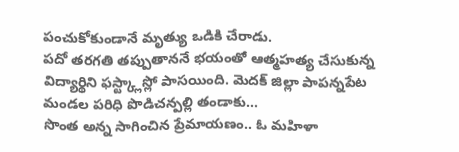పంచుకోకుండానే మృత్యు ఒడికి చేరాడు.
పదో తరగతి తప్పుతాననే భయంతో ఆత్మహత్య చేసుకున్న విద్యార్థిని ఫస్ట్క్లాస్లో పాసయింది. మెదక్ జిల్లా పాపన్నపేట మండల పరిధి పొడిచన్పల్లి తండాకు...
సొంత అన్న సాగించిన ప్రేమాయణం.. ఓ మహిళా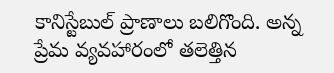కానిస్టేబుల్ ప్రాణాలు బలిగొంది. అన్న ప్రేమ వ్యవహారంలో తలెత్తిన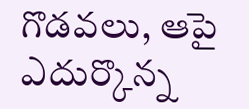గొడవలు, ఆపై ఎదుర్కొన్న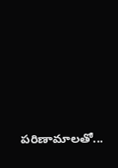పరిణామాలతో...